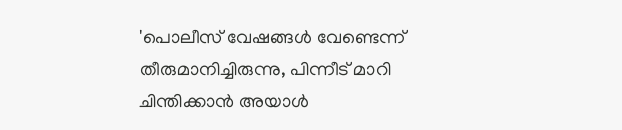'പൊലീസ് വേഷങ്ങൾ വേണ്ടെന്ന് തീരുമാനിച്ചിരുന്നു, പിന്നീട് മാറി ചിന്തിക്കാൻ അയാൾ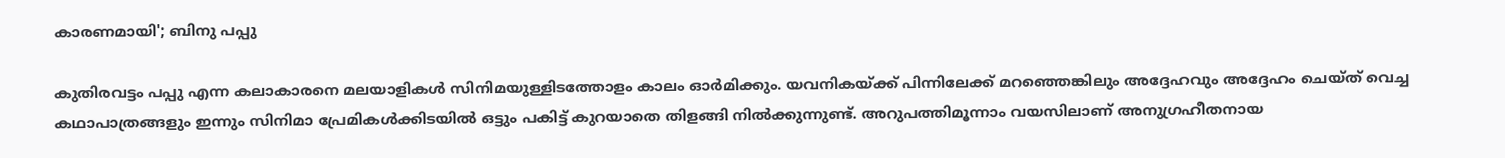കാരണമായി'; ബിനു പപ്പു

കുതിരവട്ടം പപ്പു എന്ന കലാകാരനെ മലയാളികൾ സിനിമയുള്ളിടത്തോളം കാലം ഓർമിക്കും. യവനികയ്ക്ക് പിന്നിലേക്ക് മറഞ്ഞെങ്കിലും അദ്ദേഹവും അദ്ദേഹം ചെയ്ത് വെച്ച കഥാപാത്രങ്ങളും ഇന്നും സിനിമാ പ്രേമികൾക്കിടയിൽ ഒട്ടും പകിട്ട് കുറയാതെ തിളങ്ങി നിൽക്കുന്നുണ്ട്. അറുപത്തിമൂന്നാം വയസിലാണ് അനുഗ്രഹീതനായ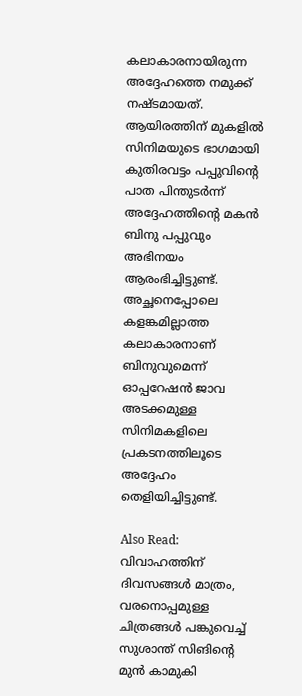കലാകാരനായിരുന്ന അദ്ദേഹത്തെ നമുക്ക് നഷ്ടമായത്. ആയിരത്തിന് മുകളിൽ സിനിമയുടെ ഭാഗമായി കുതിരവട്ടം പപ്പുവിന്റെ പാത പിന്തുടർന്ന് അദ്ദേഹത്തിന്റെ മകൻ ബിനു പപ്പുവും അഭിനയം ആരംഭിച്ചിട്ടുണ്ട്. അച്ഛനെപ്പോലെ കളങ്കമില്ലാത്ത കലാകാരനാണ് ബിനുവുമെന്ന് ഓപ്പറേഷൻ ജാവ അടക്കമുള്ള സിനിമകളിലെ പ്രകടനത്തിലൂടെ അദ്ദേഹം തെളിയിച്ചിട്ടുണ്ട്.

Also Read: വിവാഹത്തിന് ദിവസങ്ങൾ മാത്രം, വരനൊപ്പമുള്ള ചിത്രങ്ങൾ പങ്കുവെച്ച് സുശാന്ത് സിങിന്റെ മുൻ കാമുകി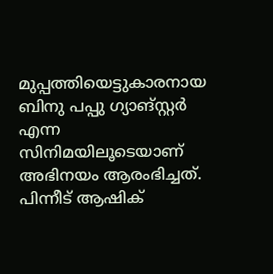മുപ്പത്തിയെട്ടുകാരനായ ബിനു പപ്പു ഗ്യാങ്സ്റ്റർ എന്ന സിനിമയിലൂടെയാണ് അഭിനയം ആരംഭിച്ചത്. പിന്നീട് ആഷിക്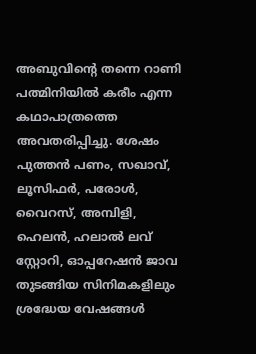അബുവിന്റെ തന്നെ റാണി പത്മിനിയിൽ കരീം എന്ന കഥാപാത്രത്തെ അവതരിപ്പിച്ചു. ശേഷം പുത്തൻ പണം, സഖാവ്, ലൂസിഫർ, പരോൾ, വൈറസ്, അമ്പിളി, ഹെലൻ, ഹലാൽ ലവ് സ്റ്റോറി, ഓപ്പറേഷൻ ജാവ തുടങ്ങിയ സിനിമകളിലും ശ്രദ്ധേയ വേഷങ്ങൾ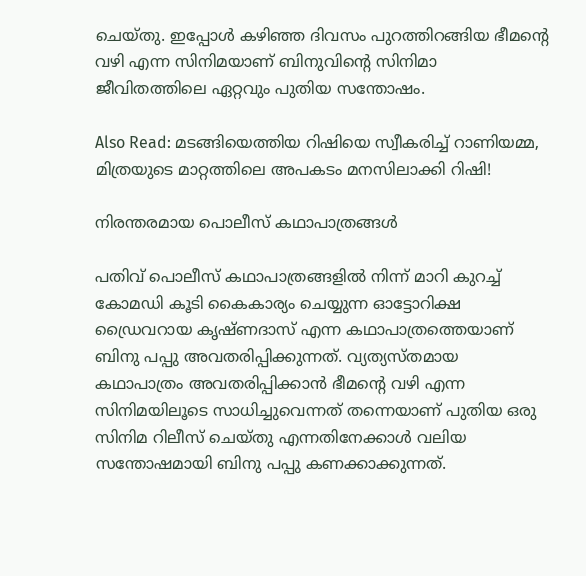ചെയ്തു. ഇപ്പോൾ കഴിഞ്ഞ ദിവസം പുറത്തിറങ്ങിയ ഭീമന്റെ വഴി എന്ന സിനിമയാണ് ബിനുവിന്റെ സിനിമാ ജീവിതത്തിലെ ഏറ്റവും പുതിയ സന്തോഷം.

Also Read: മടങ്ങിയെത്തിയ റിഷിയെ സ്വീകരിച്ച് റാണിയമ്മ, മിത്രയുടെ മാറ്റത്തിലെ അപകടം മനസിലാക്കി റിഷി!

നിരന്തരമായ പൊലീസ് കഥാപാത്രങ്ങൾ

പതിവ് പൊലീസ് കഥാപാത്രങ്ങളിൽ നിന്ന് മാറി കുറച്ച് കോമഡി കൂടി കൈകാര്യം ചെയ്യുന്ന ഓട്ടോറിക്ഷ ഡ്രൈവറായ കൃഷ്ണദാസ് എന്ന കഥാപാത്രത്തെയാണ് ബിനു പപ്പു അവതരിപ്പിക്കുന്നത്. വ്യത്യസ്തമായ കഥാപാത്രം അവതരിപ്പിക്കാൻ ഭീമന്റെ വഴി എന്ന സിനിമയിലൂടെ സാധിച്ചുവെന്നത് തന്നെയാണ് പുതിയ ഒരു സിനിമ റിലീസ് ചെയ്തു എന്നതിനേക്കാൾ വലിയ സന്തോഷമായി ബിനു പപ്പു കണക്കാക്കുന്നത്.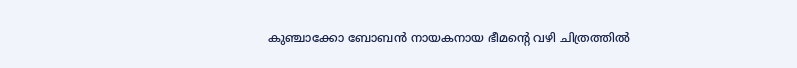കുഞ്ചാക്കോ ബോബൻ നായകനായ ഭീമന്റെ വഴി ചിത്രത്തിൽ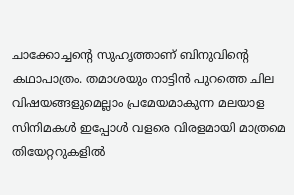ചാക്കോച്ചന്റെ സുഹൃത്താണ് ബിനുവിന്റെ കഥാപാത്രം. തമാശയും നാട്ടിൻ പുറത്തെ ചില വിഷയങ്ങളുമെല്ലാം പ്രമേയമാകുന്ന മലയാള സിനിമകൾ ഇപ്പോൾ വളരെ വിരളമായി മാത്രമെ തിയേറ്ററുകളിൽ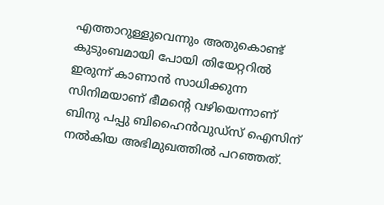എത്താറുള്ളുവെന്നും അതുകൊണ്ട് കുടുംബമായി പോയി തിയേറ്ററിൽ ഇരുന്ന് കാണാൻ സാധിക്കുന്ന സിനിമയാണ് ഭീമന്റെ വഴിയെന്നാണ് ബിനു പപ്പു ബിഹൈൻവുഡ്സ് ഐസിന് നൽകിയ അഭിമുഖത്തിൽ പറഞ്ഞത്.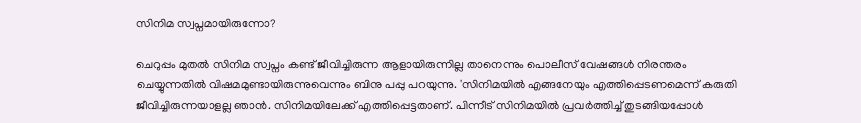സിനിമ സ്വപ്നമായിരുന്നോ?

ചെറുപ്പം മുതൽ സിനിമ സ്വപ്നം കണ്ട് ജീവിച്ചിരുന്ന ആളായിരുന്നില്ല താനെന്നും പൊലീസ് വേഷങ്ങൾ നിരന്തരം ചെയ്യുന്നതിൽ വിഷമമുണ്ടായിരുന്നുവെന്നും ബിനു പപ്പു പറയുന്നു. 'സിനിമയിൽ എങ്ങനേയും എത്തിപ്പെടണമെന്ന് കരുതി ജീവിച്ചിരുന്നയാളല്ല ഞാൻ. സിനിമയിലേക്ക് എത്തിപ്പെട്ടതാണ്. പിന്നീട് സിനിമയിൽ പ്രവർത്തിച്ച് തുടങ്ങിയപ്പോൾ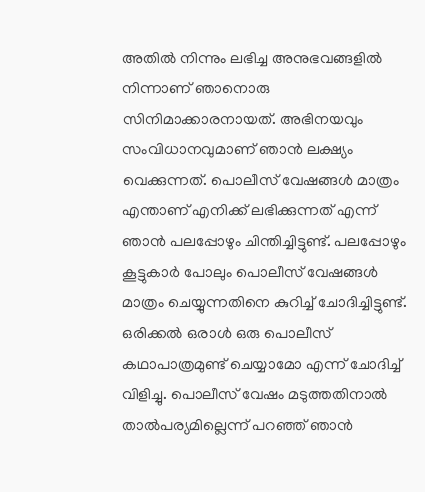അതിൽ നിന്നും ലഭിച്ച അനുഭവങ്ങളിൽ നിന്നാണ് ഞാനൊരു സിനിമാക്കാരനായത്. അഭിനയവും സംവിധാനവുമാണ് ഞാൻ ലക്ഷ്യം വെക്കുന്നത്. പൊലീസ് വേഷങ്ങൾ മാത്രം എന്താണ് എനിക്ക് ലഭിക്കുന്നത് എന്ന് ഞാൻ പലപ്പോഴും ചിന്തിച്ചിട്ടുണ്ട്. പലപ്പോഴും കൂട്ടുകാർ പോലും പൊലീസ് വേഷങ്ങൾ മാത്രം ചെയ്യുന്നതിനെ കുറിച്ച് ചോദിച്ചിട്ടുണ്ട്. ഒരിക്കൽ ഒരാൾ ഒരു പൊലീസ് കഥാപാത്രമുണ്ട് ചെയ്യാമോ എന്ന് ചോദിച്ച് വിളിച്ചു. പൊലീസ് വേഷം മടുത്തതിനാൽ താൽപര്യമില്ലെന്ന് പറഞ്ഞ് ഞാൻ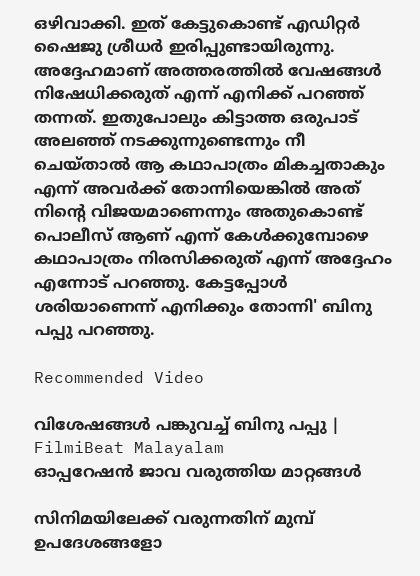ഒഴിവാക്കി. ഇത് കേട്ടുകൊണ്ട് എഡിറ്റർ ഷൈജു ശ്രീധർ ഇരിപ്പുണ്ടായിരുന്നു. അദ്ദേഹമാണ് അത്തരത്തിൽ വേഷങ്ങൾ നിഷേധിക്കരുത് എന്ന് എനിക്ക് പറഞ്ഞ് തന്നത്. ഇതുപോലും കിട്ടാത്ത ഒരുപാട് അലഞ്ഞ് നടക്കുന്നുണ്ടെന്നും നീ ചെയ്താൽ ആ കഥാപാത്രം മികച്ചതാകും എന്ന് അവർക്ക് തോന്നിയെങ്കിൽ അത് നിന്റെ വിജയമാണെന്നും അതുകൊണ്ട് പൊലീസ് ആണ് എന്ന് കേൾക്കുമ്പോഴെ കഥാപാത്രം നിരസിക്കരുത് എന്ന് അദ്ദേഹം എന്നോട് പറഞ്ഞു. കേട്ടപ്പോൾ ശരിയാണെന്ന് എനിക്കും തോന്നി' ബിനു പപ്പു പറഞ്ഞു.

Recommended Video

വിശേഷങ്ങൾ പങ്കുവച്ച് ബിനു പപ്പു | FilmiBeat Malayalam
ഓപ്പറേഷൻ ജാവ വരുത്തിയ മാറ്റങ്ങൾ

സിനിമയിലേക്ക് വരുന്നതിന് മുമ്പ് ഉപദേശങ്ങളോ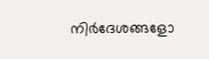നിർദേശങ്ങളോ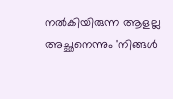നൽകിയിരുന്ന ആളല്ല അച്ഛനെന്നും 'നിങ്ങൾ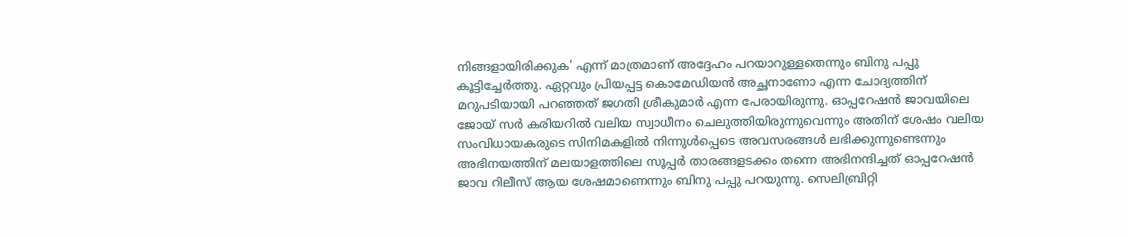നിങ്ങളായിരിക്കുക' എന്ന് മാത്രമാണ് അദ്ദേഹം പറയാറുള്ളതെന്നും ബിനു പപ്പു കൂട്ടിച്ചേർത്തു. ഏറ്റവും പ്രിയപ്പട്ട കൊമേഡിയൻ അച്ഛനാണോ എന്ന ചോദ്യത്തിന് മറുപടിയായി പറഞ്ഞത് ജഗതി ശ്രീകുമാർ എന്ന പേരായിരുന്നു. ഓപ്പറേഷൻ ജാവയിലെ ജോയ് സർ കരിയറിൽ വലിയ സ്വാധീനം ചെലുത്തിയിരുന്നുവെന്നും അതിന് ശേഷം വലിയ സംവിധായകരുടെ സിനിമകളിൽ നിന്നുൾപ്പെടെ അവസരങ്ങൾ ലഭിക്കുന്നുണ്ടെന്നും അഭിനയത്തിന് മലയാളത്തിലെ സൂപ്പർ താരങ്ങളടക്കം തന്നെ അഭിനന്ദിച്ചത് ഓപ്പറേഷൻ ജാവ റിലീസ് ആയ ശേഷമാണെന്നും ബിനു പപ്പു പറയുന്നു. സെലിബ്രിറ്റി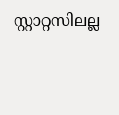സ്റ്റാറ്റസിലല്ല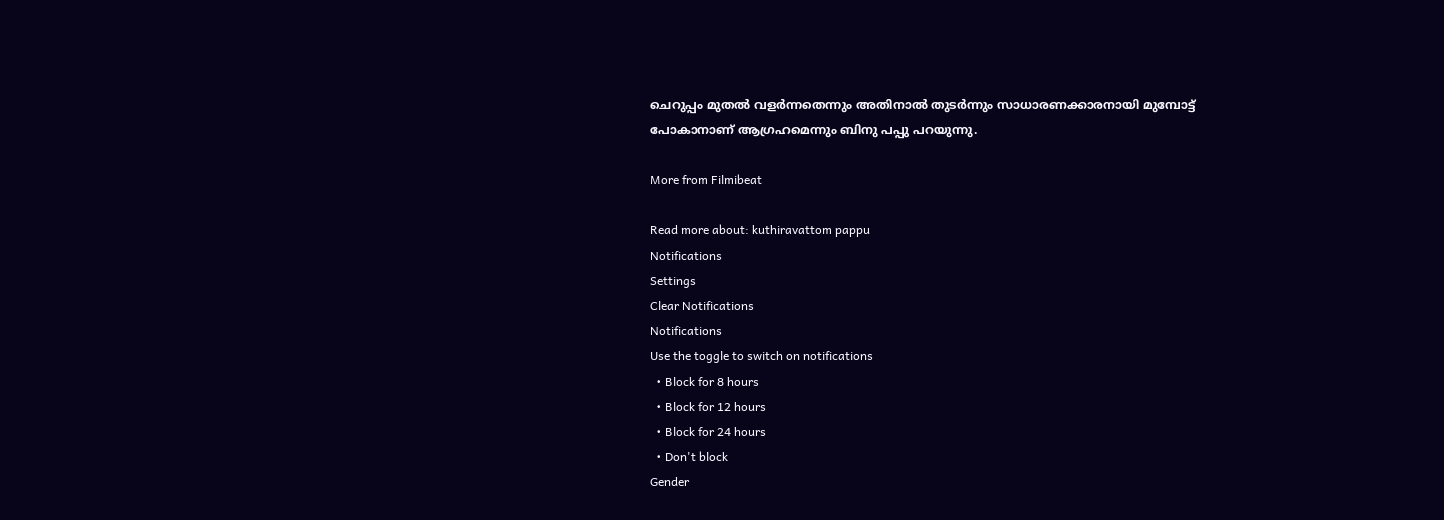ചെറുപ്പം മുതൽ വളർന്നതെന്നും അതിനാൽ തുടർന്നും സാധാരണക്കാരനായി മുമ്പോട്ട് പോകാനാണ് ആഗ്രഹമെന്നും ബിനു പപ്പു പറയുന്നു.

More from Filmibeat

Read more about: kuthiravattom pappu
Notifications
Settings
Clear Notifications
Notifications
Use the toggle to switch on notifications
  • Block for 8 hours
  • Block for 12 hours
  • Block for 24 hours
  • Don't block
Gender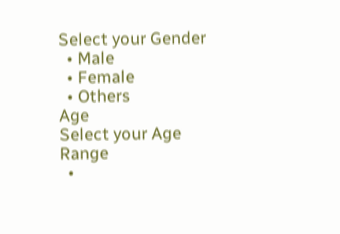Select your Gender
  • Male
  • Female
  • Others
Age
Select your Age Range
  •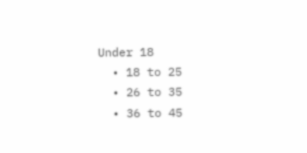Under 18
  • 18 to 25
  • 26 to 35
  • 36 to 45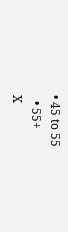• 45 to 55
  • 55+
X